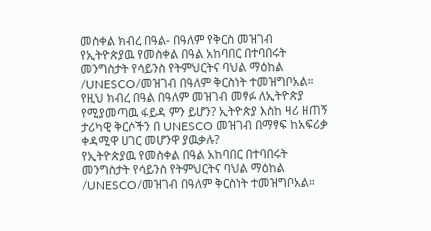መስቀል ክብረ በዓል- በዓለም የቅርስ መዝገብ
የኢትዮጵያዉ የመስቀል በዓል አከባበር በተባበሩት መንግስታት የሳይንስ የትምህርትና ባህል ማዕከል /UNESCO/መዝገብ በዓለም ቅርስነት ተመዝግቦአል። የዚህ ክብረ በዓል በዓለም መዝገብ መፃፉ ለኢትዮጵያ የሚያመጣዉ ፋይዳ ምን ይሆን? ኢትዮጵያ እስከ ዛሪ ዘጠኝ ታሪካዊ ቅርሶችን በ UNESCO መዝገብ በማፃፍ ከአፍሪቃ ቀዳሚዋ ሀገር መሆንዋ ያዉቃሉ?
የኢትዮጵያዉ የመስቀል በዓል አከባበር በተባበሩት መንግስታት የሳይንስ የትምህርትና ባህል ማዕከል /UNESCO/መዝገብ በዓለም ቅርስነት ተመዝግቦአል።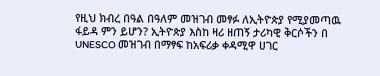የዚህ ክብረ በዓል በዓለም መዝገብ መፃፉ ለኢትዮጵያ የሚያመጣዉ ፋይዳ ምን ይሆን? ኢትዮጵያ እስከ ዛሪ ዘጠኝ ታሪካዊ ቅርሶችን በ UNESCO መዝገብ በማፃፍ ከአፍሪቃ ቀዳሚዋ ሀገር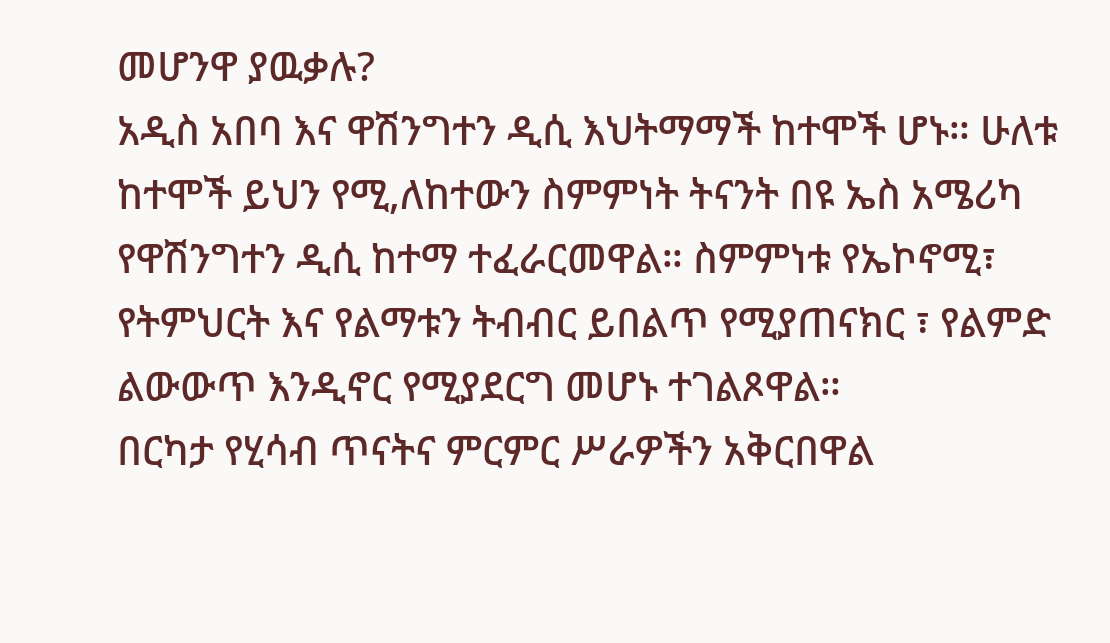መሆንዋ ያዉቃሉ?
አዲስ አበባ እና ዋሽንግተን ዲሲ እህትማማች ከተሞች ሆኑ። ሁለቱ ከተሞች ይህን የሚ,ለከተውን ስምምነት ትናንት በዩ ኤስ አሜሪካ የዋሽንግተን ዲሲ ከተማ ተፈራርመዋል። ስምምነቱ የኤኮኖሚ፣ የትምህርት እና የልማቱን ትብብር ይበልጥ የሚያጠናክር ፣ የልምድ ልውውጥ እንዲኖር የሚያደርግ መሆኑ ተገልጾዋል።
በርካታ የሂሳብ ጥናትና ምርምር ሥራዎችን አቅርበዋል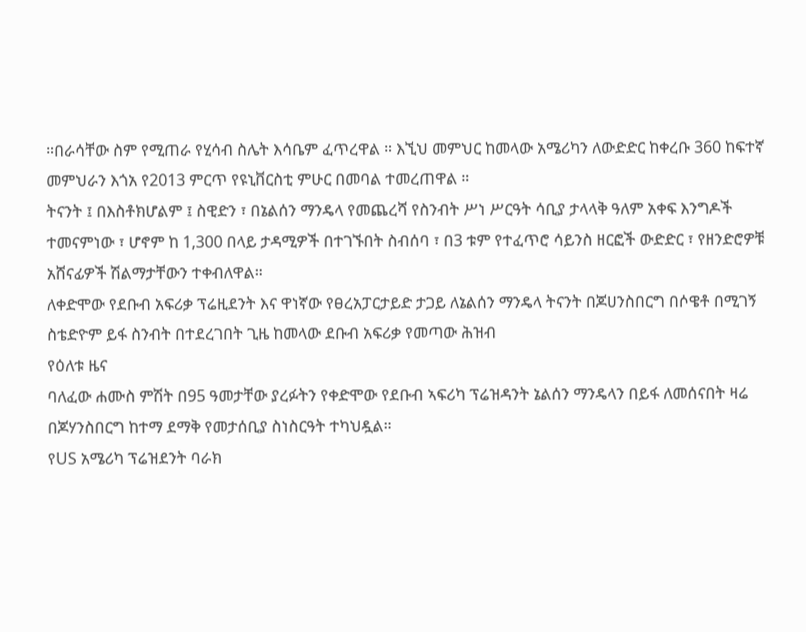።በራሳቸው ስም የሚጠራ የሂሳብ ስሌት እሳቤም ፈጥረዋል ። እኚህ መምህር ከመላው አሜሪካን ለውድድር ከቀረቡ 360 ከፍተኛ መምህራን እጎአ የ2013 ምርጥ የዩኒቨርስቲ ምሁር በመባል ተመረጠዋል ።
ትናንት ፤ በእስቶክሆልም ፤ ስዊድን ፣ በኔልሰን ማንዴላ የመጨረሻ የስንብት ሥነ ሥርዓት ሳቢያ ታላላቅ ዓለም አቀፍ እንግዶች ተመናምነው ፣ ሆኖም ከ 1,300 በላይ ታዳሚዎች በተገኙበት ስብሰባ ፣ በ3 ቱም የተፈጥሮ ሳይንስ ዘርፎች ውድድር ፣ የዘንድሮዎቹ አሸናፊዎች ሽልማታቸውን ተቀብለዋል።
ለቀድሞው የደቡብ አፍሪቃ ፕሬዚደንት እና ዋነኛው የፀረአፓርታይድ ታጋይ ለኔልሰን ማንዴላ ትናንት በጆሀንስበርግ በሶዌቶ በሚገኝ ስቴድዮም ይፋ ስንብት በተደረገበት ጊዜ ከመላው ደቡብ አፍሪቃ የመጣው ሕዝብ
የዕለቱ ዜና
ባለፈው ሐሙስ ምሽት በ95 ዓመታቸው ያረፉትን የቀድሞው የደቡብ ኣፍሪካ ፕሬዝዳንት ኔልሰን ማንዴላን በይፋ ለመሰናበት ዛሬ በጆሃንስበርግ ከተማ ደማቅ የመታሰቢያ ስነስርዓት ተካህዷል።
የUS አሜሪካ ፕሬዝደንት ባራክ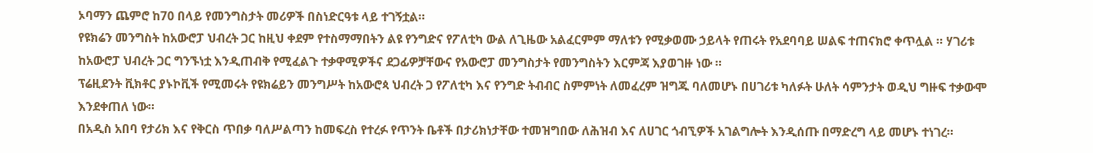ኦባማን ጨምሮ ከ70 በላይ የመንግስታት መሪዎች በስነድርዓቱ ላይ ተገኝቷል።
የዩክሬን መንግስት ከአውሮፓ ህብረት ጋር ከዚህ ቀደም የተስማማበትን ልዩ የንግድና የፖለቲካ ውል ለጊዜው አልፈርምም ማለቱን የሚቃወሙ ኃይላት የጠሩት የአደባባይ ሠልፍ ተጠናክሮ ቀጥሏል ። ሃገሪቱ ከአውሮፓ ህብረት ጋር ግንኙነቷ እንዲጠብቅ የሚፈልጉ ተቃዋሚዎችና ደጋፊዎቻቸውና የአውሮፓ መንግስታት የመንግስትን እርምጃ እያወገዙ ነው ።
ፕሬዚደንት ቪክቶር ያኑኮቪች የሚመሩት የዩክሬይን መንግሥት ከአውሮጳ ህብረት ጋ የፖለቲካ እና የንግድ ትብብር ስምምነት ለመፈረም ዝግጁ ባለመሆኑ በሀገሪቱ ካለፉት ሁለት ሳምንታት ወዲህ ግዙፍ ተቃውሞ እንደቀጠለ ነው።
በአዲስ አበባ የታሪክ እና የቅርስ ጥበቃ ባለሥልጣን ከመፍረስ የተረፉ የጥንት ቤቶች በታሪክነታቸው ተመዝግበው ለሕዝብ እና ለሀገር ጎብኚዎች አገልግሎት እንዲሰጡ በማድረግ ላይ መሆኑ ተነገረ።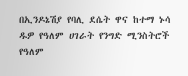በኢንዶኔሽያ የባሊ ደሴት ዋና ከተማ ኑሳ ዱዎ የዓለም ሀገራት የንግድ ሚንስትሮች የዓለም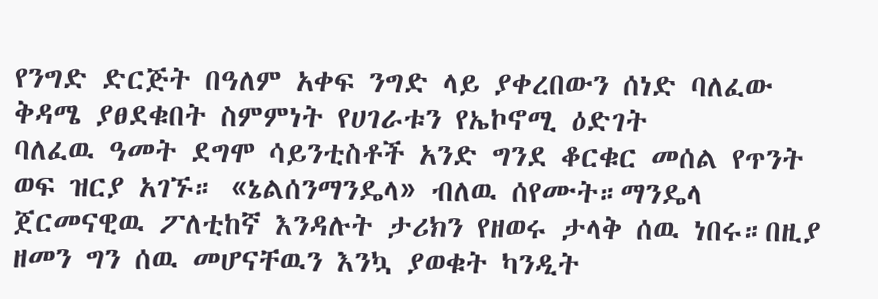የንግድ ድርጅት በዓለም አቀፍ ንግድ ላይ ያቀረበውን ሰነድ ባለፈው ቅዳሜ ያፀደቁበት ስምምነት የሀገራቱን የኤኮኖሚ ዕድገት
ባለፈዉ ዓመት ደግሞ ሳይንቲስቶች አንድ ግንደ ቆርቁር መሰል የጥንት ወፍ ዝርያ አገኙ። «ኔልሰንማንዴላ» ብለዉ ሰየሙት።ማንዴላ ጀርመናዊዉ ፖለቲከኛ እንዳሉት ታሪክን የዘወሩ ታላቅ ሰዉ ነበሩ።በዚያ ዘመን ግን ሰዉ መሆናቸዉን እንኳ ያወቁት ካንዲት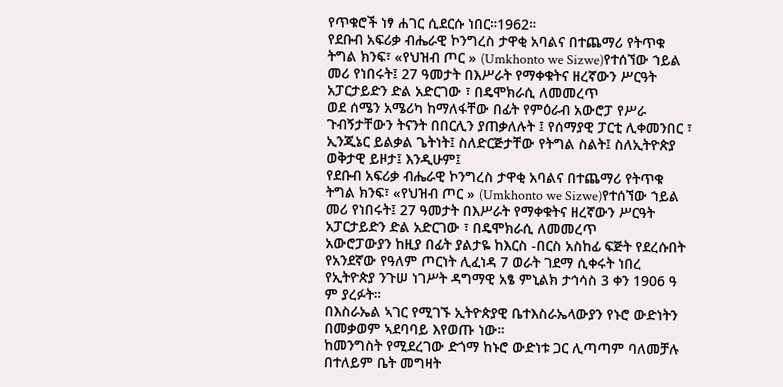የጥቁሮች ነፃ ሐገር ሲደርሱ ነበር።1962።
የደቡብ አፍሪቃ ብሔራዊ ኮንግረስ ታዋቂ አባልና በተጨማሪ የትጥቁ ትግል ክንፍ፣ «የህዝብ ጦር » (Umkhonto we Sizwe)የተሰኘው ኀይል መሪ የነበሩት፤ 27 ዓመታት በእሥራት የማቀቁትና ዘረኛውን ሥርዓት አፓርታይድን ድል አድርገው ፣ በዴሞክራሲ ለመመረጥ
ወደ ሰሜን አሜሪካ ከማለፋቸው በፊት የምዕራብ አውሮፓ የሥራ ጉብኝታቸውን ትናንት በበርሊን ያጠቃለሉት ፤ የሰማያዊ ፓርቲ ሊቀመንበር ፣ ኢንጂኔር ይልቃል ጌትነት፤ ስለድርጅታቸው የትግል ስልት፤ ስለኢትዮጵያ ወቅታዊ ይዞታ፤ እንዲሁም፤
የደቡብ አፍሪቃ ብሔራዊ ኮንግረስ ታዋቂ አባልና በተጨማሪ የትጥቁ ትግል ክንፍ፣ «የህዝብ ጦር » (Umkhonto we Sizwe)የተሰኘው ኀይል መሪ የነበሩት፤ 27 ዓመታት በእሥራት የማቀቁትና ዘረኛውን ሥርዓት አፓርታይድን ድል አድርገው ፣ በዴሞክራሲ ለመመረጥ
አውሮፓውያን ከዚያ በፊት ያልታዬ ከእርስ -በርስ አስከፊ ፍጅት የደረሱበት የአንደኛው የዓለም ጦርነት ሊፈነዳ 7 ወራት ገደማ ሲቀሩት ነበረ የኢትዮጵያ ንጉሠ ነገሥት ዳግማዊ አፄ ምኒልክ ታኅሳስ 3 ቀን 1906 ዓ ም ያረፉት።
በእስራኤል ኣገር የሚገኙ ኢትዮጵያዊ ቤተእስራኤላውያን የኑሮ ውድነትን በመቃወም ኣደባባይ እየወጡ ነው።
ከመንግስት የሚደረገው ድጎማ ከኑሮ ውድነቱ ጋር ሊጣጣም ባለመቻሉ በተለይም ቤት መግዛት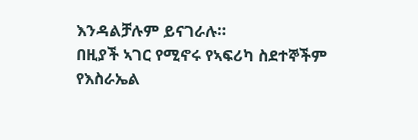እንዳልቻሉም ይናገራሉ።
በዚያች ኣገር የሚኖሩ የኣፍሪካ ስደተኞችም የእስራኤል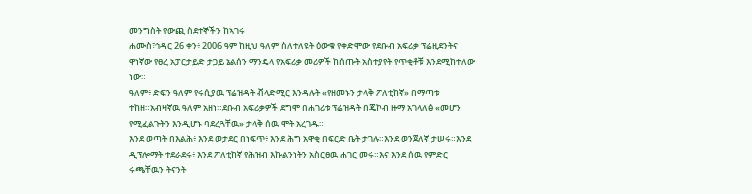መንግስት የውጪ ስደተኞችን ከኣገሩ
ሐሙስ፣ኅዳር 26 ቀን፥ 2006 ዓም ከዚህ ዓለም ስለተለዩት ዕውቁ የቀድሞው የደቡብ አፍሪቃ ፕሬዚደንትና ዋነኛው የፀረ አፓርታይድ ታጋይ ኔልሰን ማንዴላ የአፍሪቃ መሪዎች ከሰጡት አስተያየት የጥቂቶቹ እንደሚከተለው ነው።
ዓለም፥ ድፍን ዓለም የሩሲያዉ ፕሬዝዳት ቭላድሚር እንዳሉት «የዘመኑን ታላቅ ፖለቲከኛ» በማጣቱ ተከዘ።አብዛኛዉ ዓለም አዘነ።ደቡብ አፍሪቃዎች ደግሞ በሐገሪቱ ፕሬዝዳት በጄኮብ ዙማ አገላለፅ «መሆን የሚፈልጉትን እንዲሆኑ ባደረጓቸዉ» ታላቅ ሰዉ ሞት አረገዱ።
እንደ ወጣት በእልሕ፥ እንደ ወታደር በነፍጥ፥ እንደ ሕግ አዋቂ በፍርድ ቤት ታገሉ።እንደ ወንጀለኛ ታሠሩ።እንደ ዲፕሎማት ተደራደሩ፥ እንደ ፖለቲከኛ የሕዝብ እኩልንነትን አስርፀዉ ሐገር መሩ።እና እንደ ሰዉ የምድር ሩጫቸዉን ትናንት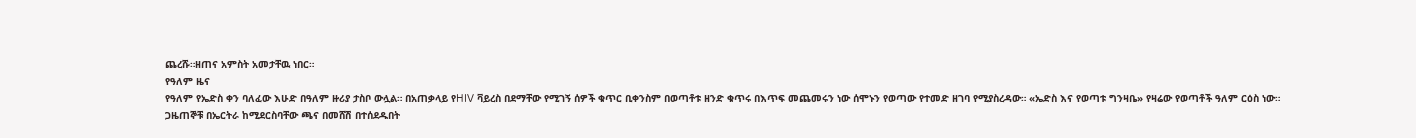ጨረሹ።ዘጠና አምስት አመታቸዉ ነበር።
የዓለም ዜና
የዓለም የኤድስ ቀን ባለፈው እሁድ በዓለም ዙሪያ ታስቦ ውሏል። በአጠቃላይ የHIV ቫይረስ በደማቸው የሚገኝ ሰዎች ቁጥር ቢቀንስም በወጣቶቱ ዘንድ ቁጥሩ በእጥፍ መጨመሩን ነው ሰሞኑን የወጣው የተመድ ዘገባ የሚያስረዳው። «ኤድስ እና የወጣቱ ግንዛቤ» የዛሬው የወጣቶች ዓለም ርዕስ ነው።
ጋዜጠኞቹ በኤርትራ ከሚደርስባቸው ጫና በመሸሽ በተሰደዱበት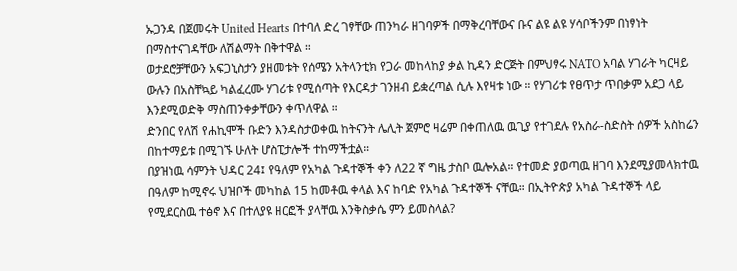ኡጋንዳ በጀመሩት United Hearts በተባለ ድረ ገፃቸው ጠንካራ ዘገባዎች በማቅረባቸውና ቡና ልዩ ልዩ ሃሳቦችንም በነፃነት በማስተናገዳቸው ለሽልማት በቅተዋል ።
ወታደሮቻቸውን አፍጋኒስታን ያዘመቱት የሰሜን አትላንቲክ የጋራ መከላከያ ቃል ኪዳን ድርጅት በምህፃሩ NATO አባል ሃገራት ካርዛይ ውሉን በአስቸኳይ ካልፈረሙ ሃገሪቱ የሚሰጣት የእርዳታ ገንዘብ ይቋረጣል ሲሉ እየዛቱ ነው ። የሃገሪቱ የፀጥታ ጥበቃም አደጋ ላይ እንደሚወድቅ ማስጠንቀቃቸውን ቀጥለዋል ።
ድንበር የለሽ የሐኪሞች ቡድን እንዳስታወቀዉ ከትናንት ሌሊት ጀምሮ ዛሬም በቀጠለዉ ዉጊያ የተገደሉ የአስራ-ስድስት ሰዎች አስከሬን በከተማይቱ በሚገኙ ሁለት ሆስፒታሎች ተከማችቷል።
በያዝነዉ ሳምንት ህዳር 24፤ የዓለም የአካል ጉዳተኞች ቀን ለ22 ኛ ግዜ ታስቦ ዉሎአል። የተመድ ያወጣዉ ዘገባ እንደሚያመላክተዉ በዓለም ከሚኖሩ ህዝቦች መካከል 15 ከመቶዉ ቀላል እና ከባድ የአካል ጉዳተኞች ናቸዉ። በኢትዮጵያ አካል ጉዳተኞች ላይ የሚደርስዉ ተፅኖ እና በተለያዩ ዘርፎች ያላቸዉ እንቅስቃሴ ምን ይመስላል?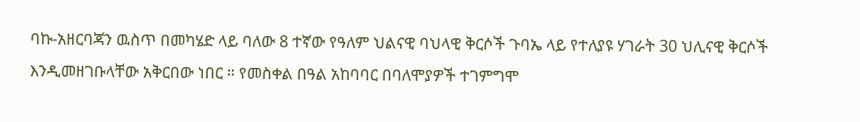ባኩ-አዘርባጃን ዉስጥ በመካሄድ ላይ ባለው 8 ተኛው የዓለም ህልናዊ ባህላዊ ቅርሶች ጉባኤ ላይ የተለያዩ ሃገራት 30 ህሊናዊ ቅርሶች እንዲመዘገቡላቸው አቅርበው ነበር ። የመስቀል በዓል አከባባር በባለሞያዎች ተገምግሞ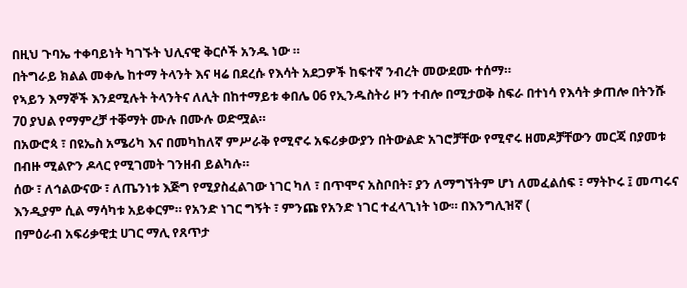በዚህ ጉባኤ ተቀባይነት ካገኙት ህሊናዊ ቅርሶች አንዱ ነው ።
በትግራይ ክልል መቀሌ ከተማ ትላንት እና ዛሬ በደረሱ የእሳት አደጋዎች ከፍተኛ ንብረት መውደሙ ተሰማ።
የኣይን እማኞች እንደሚሉት ትላንትና ለሊት በከተማይቱ ቀበሌ 06 የኢንዱስትሪ ዞን ተብሎ በሚታወቅ ስፍራ በተነሳ የእሳት ቃጠሎ በትንሹ 70 ያህል የማምረቻ ተቐማት ሙሉ በሙሉ ወድሟል።
በአውሮጳ ፣ በዩኤስ አሜሪካ እና በመካከለኛ ምሥራቅ የሚኖሩ አፍሪቃውያን በትውልድ አገሮቻቸው የሚኖሩ ዘመዶቻቸውን መርጃ በያመቱ በብዙ ሚልዮን ዶላር የሚገመት ገንዘብ ይልካሉ።
ሰው ፣ ለኅልውናው ፣ ለጤንነቱ እጅግ የሚያስፈልገው ነገር ካለ ፣ በጥሞና አስቦበት፣ ያን ለማግኘትም ሆነ ለመፈልሰፍ ፣ ማትኮሩ ፤ መጣሩና እንዲያም ሲል ማሳካቱ አይቀርም። የአንድ ነገር ግኝት ፣ ምንጩ የአንድ ነገር ተፈላጊነት ነው። በእንግሊዝኛ (
በምዕራብ አፍሪቃዊቷ ሀገር ማሊ የጸጥታ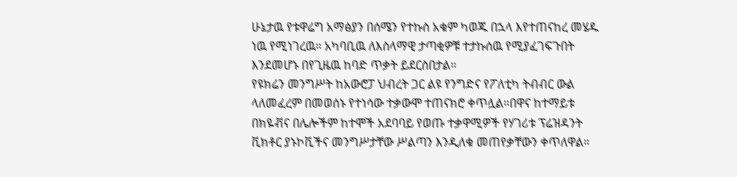ሁኔታዉ የቱዋሬግ አማፅያን በሰሜን የተኩስ አቁም ካወጁ በኋላ እየተጠናከረ መሄዱ ነዉ የሚነገረዉ። አካባቢዉ ለእስላማዊ ታጣቂዎቹ ተታኩሰዉ የሚያፈገፍጉበት እንደመሆኑ በየጊዜዉ ከባድ ጥቃት ይደርስበታል።
የዩክሬን መንግሥት ከአውሮፓ ህብረት ጋር ልዩ የንግድና የፖለቲካ ትብብር ውል ላለመፈረም በመወሰኑ የተነሳው ተቃውሞ ተጠናክሮ ቀጥሏል።በዋና ከተማይቱ በክዬቭና በሌሎችም ከተሞች አደባባይ የወጡ ተቃዋሚዎች የሃገሪቱ ፕሬዝዳንት ቪክቶር ያኑኮቪችና መንግሥታቸው ሥልጣን እንዲለቁ መጠየቃቸውን ቀጥለዋል።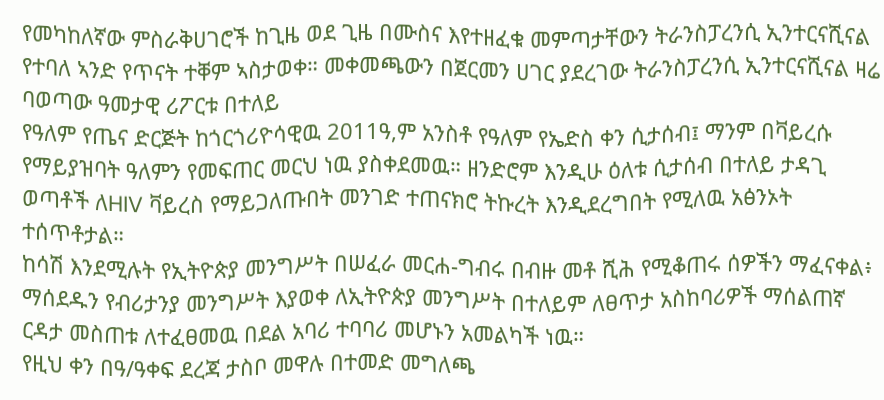የመካከለኛው ምስራቅሀገሮች ከጊዜ ወደ ጊዜ በሙስና እየተዘፈቁ መምጣታቸውን ትራንስፓረንሲ ኢንተርናሺናል የተባለ ኣንድ የጥናት ተቐም ኣስታወቀ። መቀመጫውን በጀርመን ሀገር ያደረገው ትራንስፓረንሲ ኢንተርናሺናል ዛሬ ባወጣው ዓመታዊ ሪፖርቱ በተለይ
የዓለም የጤና ድርጅት ከጎርጎሪዮሳዊዉ 2011ዓ,ም አንስቶ የዓለም የኤድስ ቀን ሲታሰብ፤ ማንም በቫይረሱ የማይያዝባት ዓለምን የመፍጠር መርህ ነዉ ያስቀደመዉ። ዘንድሮም እንዲሁ ዕለቱ ሲታሰብ በተለይ ታዳጊ ወጣቶች ለHIV ቫይረስ የማይጋለጡበት መንገድ ተጠናክሮ ትኩረት እንዲደረግበት የሚለዉ አፅንኦት ተሰጥቶታል።
ከሳሽ እንደሚሉት የኢትዮጵያ መንግሥት በሠፈራ መርሐ-ግብሩ በብዙ መቶ ሺሕ የሚቆጠሩ ሰዎችን ማፈናቀል፥ ማሰደዱን የብሪታንያ መንግሥት እያወቀ ለኢትዮጵያ መንግሥት በተለይም ለፀጥታ አስከባሪዎች ማሰልጠኛ ርዳታ መስጠቱ ለተፈፀመዉ በደል አባሪ ተባባሪ መሆኑን አመልካች ነዉ።
የዚህ ቀን በዓ/ዓቀፍ ደረጃ ታስቦ መዋሉ በተመድ መግለጫ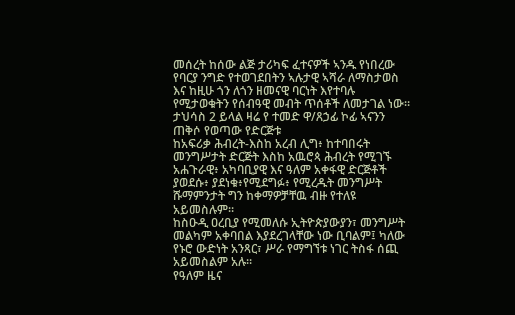መሰረት ከሰው ልጅ ታሪካፍ ፈተናዎች ኣንዱ የነበረው የባርያ ንግድ የተወገደበትን ኣሉታዊ ኣሻራ ለማስታወስ እና ከዚሁ ጎን ለጎን ዘመናዊ ባርነት እየተባሉ የሚታወቁትን የሰብዓዊ መብት ጥሰቶች ለመታገል ነው። ታህሳስ 2 ይላል ዛሬ የ ተመድ ዋ/ጸኃፊ ኮፊ ኣናንን ጠቅሶ የወጣው የድርጅቱ
ከአፍሪቃ ሕብረት-እስከ አረብ ሊግ፥ ከተባበሩት መንግሥታት ድርጅት እስከ አዉሮጳ ሕብረት የሚገኙ አሐጉራዊ፥ አካባቢያዊ እና ዓለም አቀፋዊ ድርጅቶች ያወደሱ፥ ያደነቁ፥የሚደግፉ፥ የሚረዱት መንግሥት ሹማምንታት ግን ከቀማዎቻቸዉ ብዙ የተለዩ አይመስሉም።
ከስዑዲ ዐረቢያ የሚመለሱ ኢትዮጵያውያን፣ መንግሥት መልካም አቀባበል እያደረገላቸው ነው ቢባልም፤ ካለው የኑሮ ውድነት አንጻር፣ ሥራ የማግኘቱ ነገር ትስፋ ሰጪ አይመስልም አሉ።
የዓለም ዜና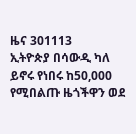ዜና 301113
ኢትዮጵያ በሳውዲ ካለ ይኖሩ የነበሩ ከ50,000 የሚበልጡ ዜጎችዋን ወደ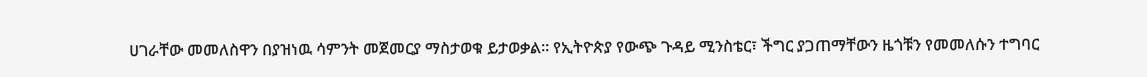ሀገራቸው መመለስዋን በያዝነዉ ሳምንት መጀመርያ ማስታወቁ ይታወቃል። የኢትዮጵያ የውጭ ጉዳይ ሚንስቴር፣ ችግር ያጋጠማቸውን ዜጎቹን የመመለሱን ተግባር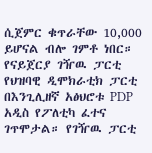ሲጀምር ቁጥራቸው 10,000 ይሆናል ብሎ ገምቶ ነበር።
የናይጀርያ ገዥዉ ፓርቲ የህዝባዊ ዲሞክራቲክ ፓርቲ በእንጊሊዘኛ አፅህሮቱ PDP አዲስ የፖለቲካ ፈተና ገጥሞታል። የገዥዉ ፓርቲ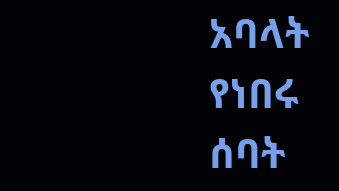አባላት የነበሩ ሰባት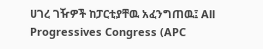ሀገረ ገዥዎች ከፓርቲያቸዉ አፈንግጠዉ፤ All Progressives Congress (APC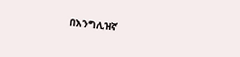በእንግሊዝኛ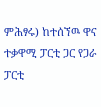ምሕፃሩ) ከተሰኘዉ ዋና ተቃዋሚ ፓርቲ ጋር የጋራ ፓርቲ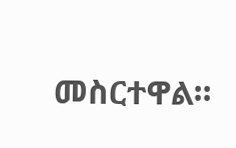መስርተዋል።